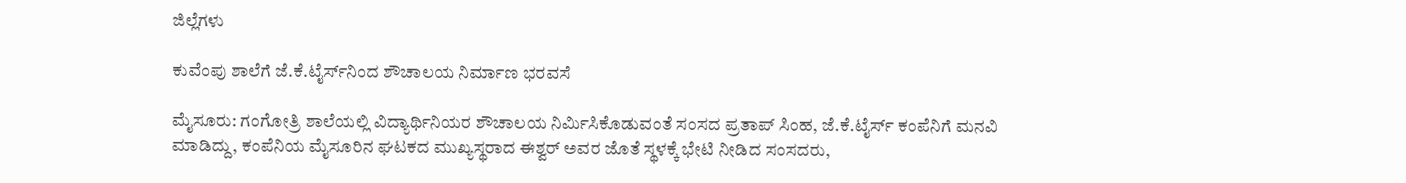ಜಿಲ್ಲೆಗಳು

ಕುವೆಂಪು ಶಾಲೆಗೆ ಜೆ.ಕೆ.ಟೈರ್ಸ್‌ನಿಂದ ಶೌಚಾಲಯ ನಿರ್ಮಾಣ ಭರವಸೆ

ಮೈಸೂರು: ಗಂಗೋತ್ರಿ ಶಾಲೆಯಲ್ಲಿ ವಿದ್ಯಾರ್ಥಿನಿಯರ ಶೌಚಾಲಯ ನಿರ್ಮಿಸಿಕೊಡುವಂತೆ ಸಂಸದ ಪ್ರತಾಪ್ ಸಿಂಹ, ಜೆ.ಕೆ.ಟೈರ್ಸ್‌ ಕಂಪೆನಿಗೆ ಮನವಿ ಮಾಡಿದ್ದು, ಕಂಪೆನಿಯ ಮೈಸೂರಿನ ಘಟಕದ ಮುಖ್ಯಸ್ಥರಾದ ಈಶ್ವರ್ ಅವರ ಜೊತೆ ಸ್ಥಳಕ್ಕೆ ಭೇಟಿ ನೀಡಿದ ಸಂಸದರು,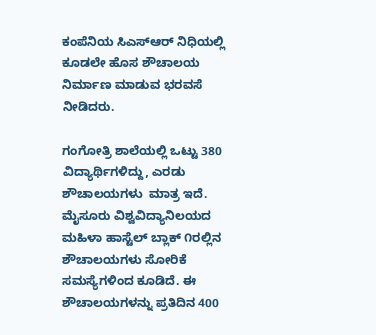ಕಂಪೆನಿಯ ಸಿಎಸ್‌ಆರ್ ನಿಧಿಯಲ್ಲಿ ಕೂಡಲೇ ಹೊಸ ಶೌಚಾಲಯ ನಿರ್ಮಾಣ ಮಾಡುವ ಭರವಸೆ ನೀಡಿದರು.

ಗಂಗೋತ್ರಿ ಶಾಲೆಯಲ್ಲಿ ಒಟ್ಟು 380 ವಿದ್ಯಾರ್ಥಿಗಳಿದ್ದು, ಎರಡು ಶೌಚಾಲಯಗಳು  ಮಾತ್ರ ಇದೆ. ಮೈಸೂರು ವಿಶ್ವವಿದ್ಯಾನಿಲಯದ ಮಹಿಳಾ ಹಾಸ್ಟೆಲ್ ಬ್ಲಾಕ್ ೧ರಲ್ಲಿನ ಶೌಚಾಲಯಗಳು ಸೋರಿಕೆ ಸಮಸ್ಯೆಗಳಿಂದ ಕೂಡಿದೆ. ಈ ಶೌಚಾಲಯಗಳನ್ನು ಪ್ರತಿದಿನ 400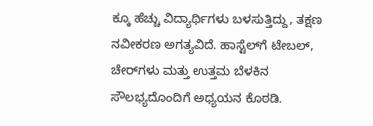ಕ್ಕೂ ಹೆಚ್ಚು ವಿದ್ಯಾರ್ಥಿಗಳು ಬಳಸುತ್ತಿದ್ದು, ತಕ್ಷಣ ನವೀಕರಣ ಅಗತ್ಯವಿದೆ. ಹಾಸ್ಟೆಲ್‌ಗೆ ಟೇಬಲ್, ಚೇರ್‌ಗಳು ಮತ್ತು ಉತ್ತಮ ಬೆಳಕಿನ ಸೌಲಭ್ಯದೊಂದಿಗೆ ಅಧ್ಯಯನ ಕೊಠಡಿ.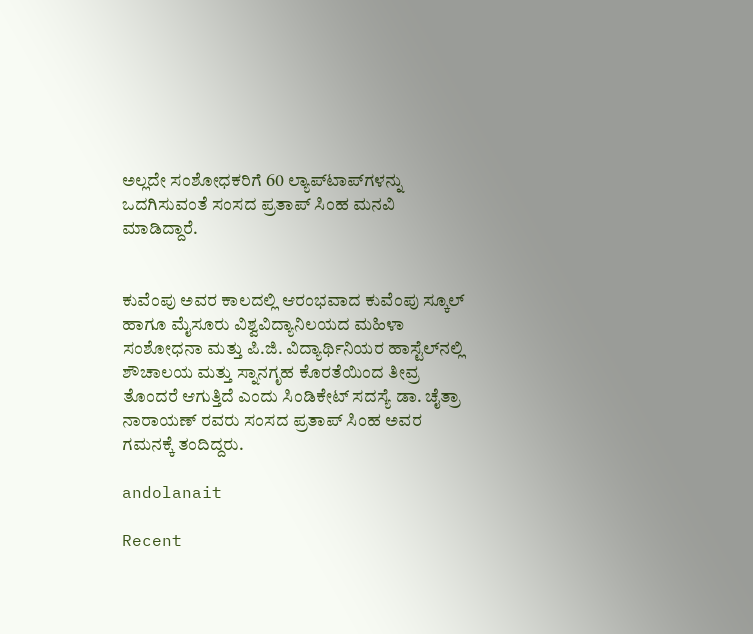ಅಲ್ಲದೇ ಸಂಶೋಧಕರಿಗೆ 60 ಲ್ಯಾಪ್‌ಟಾಪ್‌ಗಳನ್ನು ಒದಗಿಸುವಂತೆ ಸಂಸದ ಪ್ರತಾಪ್ ಸಿಂಹ ಮನವಿ ಮಾಡಿದ್ದಾರೆ.


ಕುವೆಂಪು ಅವರ ಕಾಲದಲ್ಲಿ ಆರಂಭವಾದ ಕುವೆಂಪು ಸ್ಕೂಲ್ ಹಾಗೂ ಮೈಸೂರು ವಿಶ್ವವಿದ್ಯಾನಿಲಯದ ಮಹಿಳಾ ಸಂಶೋಧನಾ ಮತ್ತು ಪಿ.ಜಿ. ವಿದ್ಯಾರ್ಥಿನಿಯರ ಹಾಸ್ಟೆಲ್‌ನಲ್ಲಿ ಶೌಚಾಲಯ ಮತ್ತು ಸ್ನಾನಗೃಹ ಕೊರತೆಯಿಂದ ತೀವ್ರ ತೊಂದರೆ ಆಗುತ್ತಿದೆ ಎಂದು ಸಿಂಡಿಕೇಟ್ ಸದಸ್ಯೆ ಡಾ. ಚೈತ್ರಾ ನಾರಾಯಣ್ ರವರು ಸಂಸದ ಪ್ರತಾಪ್ ಸಿಂಹ ಅವರ ಗಮನಕ್ಕೆ ತಂದಿದ್ದರು.

andolanait

Recent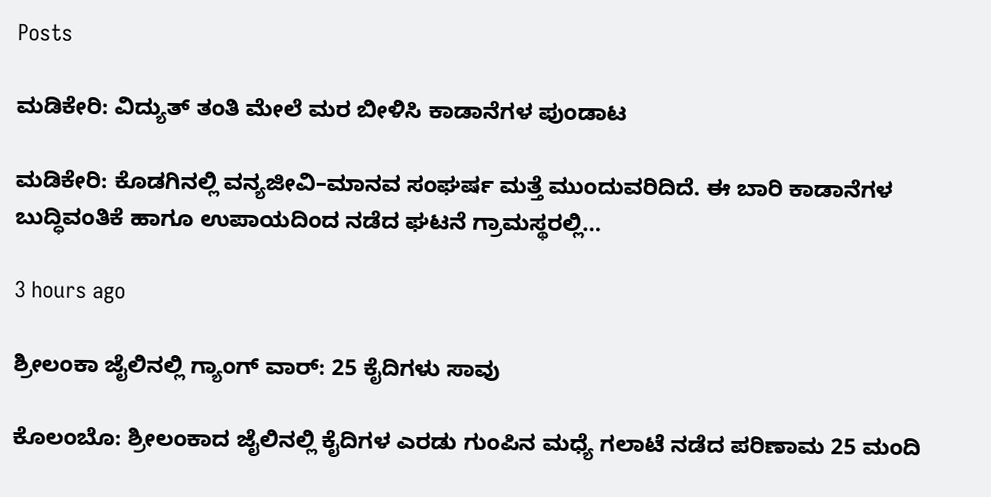Posts

ಮಡಿಕೇರಿ: ವಿದ್ಯುತ್ ತಂತಿ ಮೇಲೆ ಮರ ಬೀಳಿಸಿ ಕಾಡಾನೆಗಳ ಪುಂಡಾಟ

ಮಡಿಕೇರಿ: ಕೊಡಗಿನಲ್ಲಿ ವನ್ಯಜೀವಿ–ಮಾನವ ಸಂಘರ್ಷ ಮತ್ತೆ ಮುಂದುವರಿದಿದೆ. ಈ ಬಾರಿ ಕಾಡಾನೆಗಳ ಬುದ್ಧಿವಂತಿಕೆ ಹಾಗೂ ಉಪಾಯದಿಂದ ನಡೆದ ಘಟನೆ ಗ್ರಾಮಸ್ಥರಲ್ಲಿ…

3 hours ago

ಶ್ರೀಲಂಕಾ ಜೈಲಿನಲ್ಲಿ ಗ್ಯಾಂಗ್‌ ವಾರ್: 25 ಕೈದಿಗಳು ಸಾವು

ಕೊಲಂಬೊ: ಶ್ರೀಲಂಕಾದ ಜೈಲಿನಲ್ಲಿ ಕೈದಿಗಳ ಎರಡು ಗುಂಪಿನ ಮಧ್ಯೆ ಗಲಾಟೆ ನಡೆದ ಪರಿಣಾಮ 25 ಮಂದಿ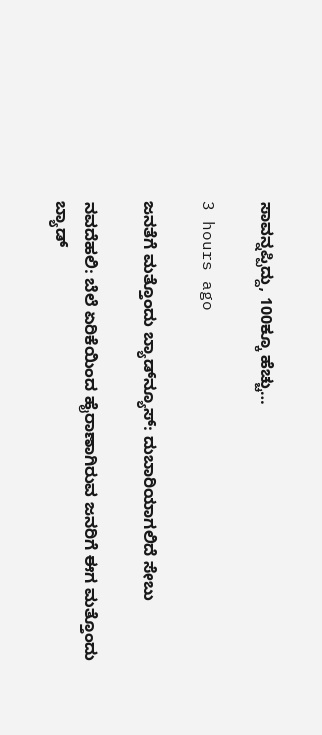ಸಾವನ್ನಪ್ಪಿದ್ದು, 100ಕ್ಕೂ ಹೆಚ್ಚು…

3 hours ago

ಜನತೆಗೆ ಮತ್ತೊಂದು ಬ್ಯಾಡ್‌ನ್ಯೂಸ್: ದುಬಾರಿಯಾಗಲಿದೆ ಸೇಬು

ನವದೆಹಲಿ: ಬೆಲೆ ಏರಿಕೆಯಿಂದ ಹೈರಾಣಾಗಿರುವ ಜನರಿಗೆ ಈಗ ಮತ್ತೊಂದು ಬ್ಯಾಡ್‌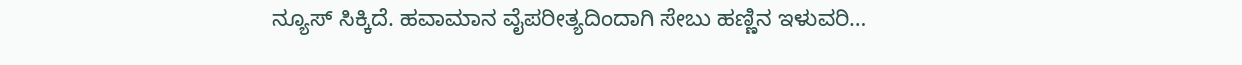ನ್ಯೂಸ್‌ ಸಿಕ್ಕಿದೆ. ಹವಾಮಾನ ವೈಪರೀತ್ಯದಿಂದಾಗಿ ಸೇಬು ಹಣ್ಣಿನ ಇಳುವರಿ…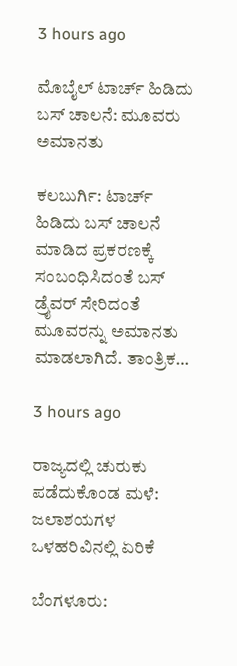3 hours ago

ಮೊಬೈಲ್‌ ಟಾರ್ಚ್‌ ಹಿಡಿದು ಬಸ್‌ ಚಾಲನೆ: ಮೂವರು ಅಮಾನತು

ಕಲಬುರ್ಗಿ: ಟಾರ್ಚ್‌ ಹಿಡಿದು ಬಸ್‌ ಚಾಲನೆ ಮಾಡಿದ ಪ್ರಕರಣಕ್ಕೆ ಸಂಬಂಧಿಸಿದಂತೆ ಬಸ್‌ ಡ್ರೈವರ್‌ ಸೇರಿದಂತೆ ಮೂವರನ್ನು ಅಮಾನತು ಮಾಡಲಾಗಿದೆ. ತಾಂತ್ರಿಕ…

3 hours ago

ರಾಜ್ಯದಲ್ಲಿ ಚುರುಕು ಪಡೆದುಕೊಂಡ ಮಳೆ: ಜಲಾಶಯಗಳ ಒಳಹರಿವಿನಲ್ಲಿ ಏರಿಕೆ

ಬೆಂಗಳೂರು: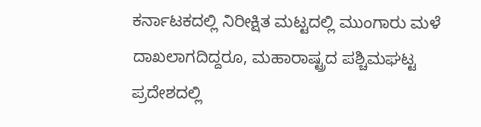ಕರ್ನಾಟಕದಲ್ಲಿ ನಿರೀಕ್ಷಿತ ಮಟ್ಟದಲ್ಲಿ ಮುಂಗಾರು ಮಳೆ ದಾಖಲಾಗದಿದ್ದರೂ, ಮಹಾರಾಷ್ಟ್ರದ ಪಶ್ಚಿಮಘಟ್ಟ ಪ್ರದೇಶದಲ್ಲಿ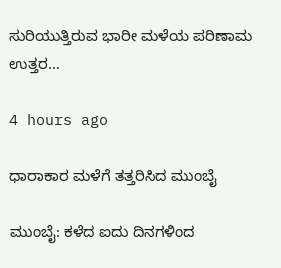ಸುರಿಯುತ್ತಿರುವ ಭಾರೀ ಮಳೆಯ ಪರಿಣಾಮ ಉತ್ತರ…

4 hours ago

ಧಾರಾಕಾರ ಮಳೆಗೆ ತತ್ತರಿಸಿದ ಮುಂಬೈ

ಮುಂಬೈ: ಕಳೆದ ಐದು ದಿನಗಳಿಂದ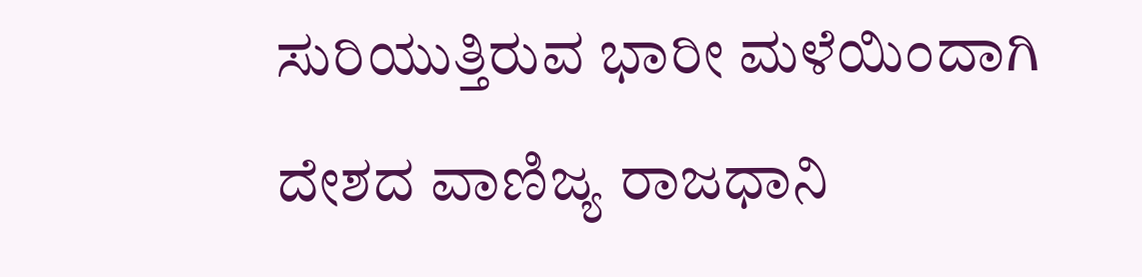ಸುರಿಯುತ್ತಿರುವ ಭಾರೀ ಮಳೆಯಿಂದಾಗಿ ದೇಶದ ವಾಣಿಜ್ಯ ರಾಜಧಾನಿ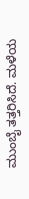ಮುಂಬೈ ತತ್ತರಿಸಿದೆ. ಮಳೆಯ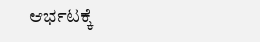ಆರ್ಭಟಕ್ಕೆ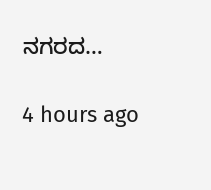ನಗರದ…

4 hours ago